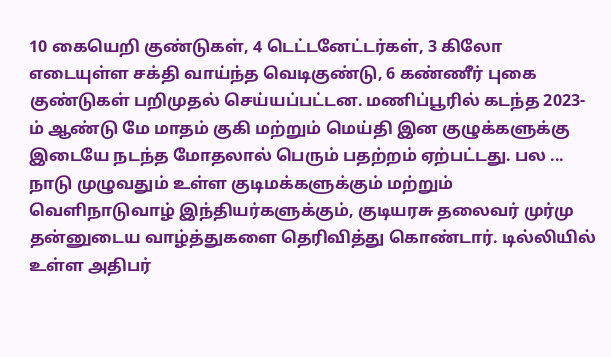10 கையெறி குண்டுகள், 4 டெட்டனேட்டர்கள், 3 கிலோ எடையுள்ள சக்தி வாய்ந்த வெடிகுண்டு, 6 கண்ணீர் புகை குண்டுகள் பறிமுதல் செய்யப்பட்டன. மணிப்பூரில் கடந்த 2023-ம் ஆண்டு மே மாதம் குகி மற்றும் மெய்தி இன குழுக்களுக்கு இடையே நடந்த மோதலால் பெரும் பதற்றம் ஏற்பட்டது. பல ...
நாடு முழுவதும் உள்ள குடிமக்களுக்கும் மற்றும் வெளிநாடுவாழ் இந்தியர்களுக்கும், குடியரசு தலைவர் முர்மு தன்னுடைய வாழ்த்துகளை தெரிவித்து கொண்டார். டில்லியில் உள்ள அதிபர்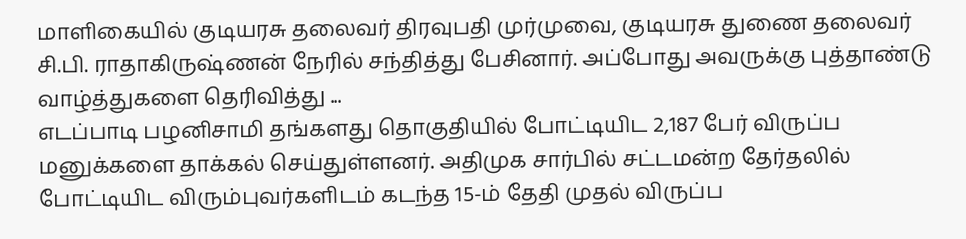மாளிகையில் குடியரசு தலைவர் திரவுபதி முர்முவை, குடியரசு துணை தலைவர் சி.பி. ராதாகிருஷ்ணன் நேரில் சந்தித்து பேசினார். அப்போது அவருக்கு புத்தாண்டு வாழ்த்துகளை தெரிவித்து ...
எடப்பாடி பழனிசாமி தங்களது தொகுதியில் போட்டியிட 2,187 பேர் விருப்ப மனுக்களை தாக்கல் செய்துள்ளனர். அதிமுக சார்பில் சட்டமன்ற தேர்தலில் போட்டியிட விரும்புவர்களிடம் கடந்த 15-ம் தேதி முதல் விருப்ப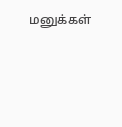மனுக்கள்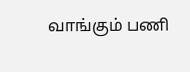வாங்கும் பணி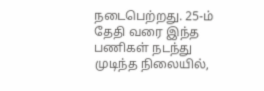நடைபெற்றது. 25-ம் தேதி வரை இந்த பணிகள் நடந்து முடிந்த நிலையில்,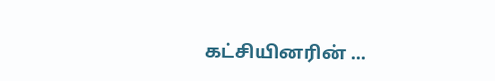கட்சியினரின் ...